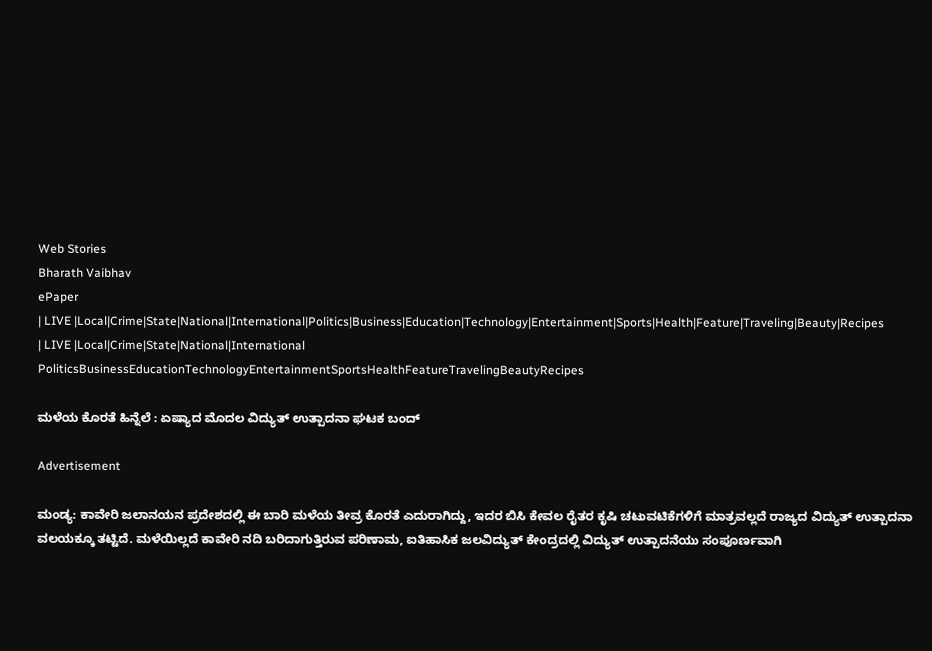Web Stories
Bharath Vaibhav
ePaper
| LIVE |Local|Crime|State|National|International|Politics|Business|Education|Technology|Entertainment|Sports|Health|Feature|Traveling|Beauty|Recipes
| LIVE |Local|Crime|State|National|International
PoliticsBusinessEducationTechnologyEntertainmentSportsHealthFeatureTravelingBeautyRecipes

ಮಳೆಯ ಕೊರತೆ ಹಿನ್ನೆಲೆ : ಏಷ್ಯಾದ ಮೊದಲ ವಿದ್ಯುತ್ ಉತ್ಪಾದನಾ ಘಟಕ ಬಂದ್

Advertisement

ಮಂಡ್ಯ: ಕಾವೇರಿ ಜಲಾನಯನ ಪ್ರದೇಶದಲ್ಲಿ ಈ ಬಾರಿ ಮಳೆಯ ತೀವ್ರ ಕೊರತೆ ಎದುರಾಗಿದ್ದು, ಇದರ ಬಿಸಿ ಕೇವಲ ರೈತರ ಕೃಷಿ ಚಟುವಟಿಕೆಗಳಿಗೆ ಮಾತ್ರವಲ್ಲದೆ ರಾಜ್ಯದ ವಿದ್ಯುತ್ ಉತ್ಪಾದನಾ ವಲಯಕ್ಕೂ ತಟ್ಟಿದೆ. ಮಳೆಯಿಲ್ಲದೆ ಕಾವೇರಿ ನದಿ ಬರಿದಾಗುತ್ತಿರುವ ಪರಿಣಾಮ, ಐತಿಹಾಸಿಕ ಜಲವಿದ್ಯುತ್ ಕೇಂದ್ರದಲ್ಲಿ ವಿದ್ಯುತ್ ಉತ್ಪಾದನೆಯು ಸಂಪೂರ್ಣವಾಗಿ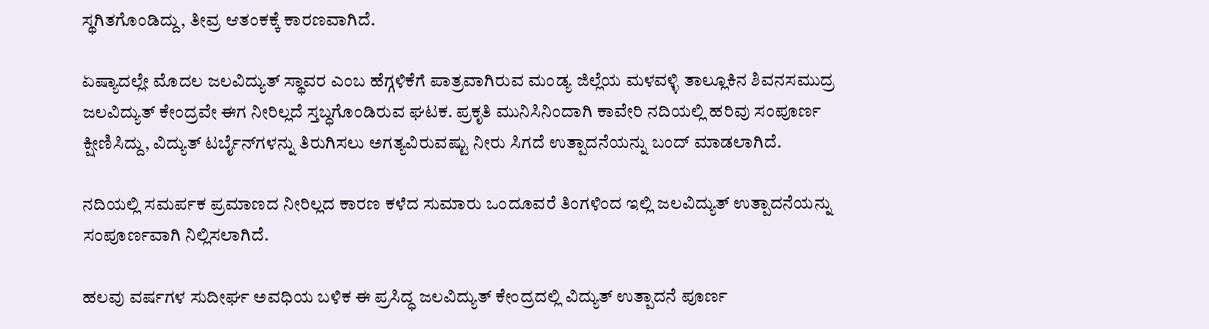ಸ್ಥಗಿತಗೊಂಡಿದ್ದು, ತೀವ್ರ ಆತಂಕಕ್ಕೆ ಕಾರಣವಾಗಿದೆ.

ಏಷ್ಯಾದಲ್ಲೇ ಮೊದಲ ಜಲವಿದ್ಯುತ್ ಸ್ಥಾವರ ಎಂಬ ಹೆಗ್ಗಳಿಕೆಗೆ ಪಾತ್ರವಾಗಿರುವ ಮಂಡ್ಯ ಜಿಲ್ಲೆಯ ಮಳವಳ್ಳಿ ತಾಲ್ಲೂಕಿನ ಶಿವನಸಮುದ್ರ ಜಲವಿದ್ಯುತ್ ಕೇಂದ್ರವೇ ಈಗ ನೀರಿಲ್ಲದೆ ಸ್ತಬ್ಧಗೊಂಡಿರುವ ಘಟಕ. ಪ್ರಕೃತಿ ಮುನಿಸಿನಿಂದಾಗಿ ಕಾವೇರಿ ನದಿಯಲ್ಲಿ ಹರಿವು ಸಂಪೂರ್ಣ ಕ್ಷೀಣಿಸಿದ್ದು, ವಿದ್ಯುತ್ ಟರ್ಬೈನ್‌ಗಳನ್ನು ತಿರುಗಿಸಲು ಅಗತ್ಯವಿರುವಷ್ಟು ನೀರು ಸಿಗದೆ ಉತ್ಪಾದನೆಯನ್ನು ಬಂದ್ ಮಾಡಲಾಗಿದೆ.

ನದಿಯಲ್ಲಿ ಸಮರ್ಪಕ ಪ್ರಮಾಣದ ನೀರಿಲ್ಲದ ಕಾರಣ ಕಳೆದ ಸುಮಾರು ಒಂದೂವರೆ ತಿಂಗಳಿಂದ ಇಲ್ಲಿ ಜಲವಿದ್ಯುತ್ ಉತ್ಪಾದನೆಯನ್ನು ಸಂಪೂರ್ಣವಾಗಿ ನಿಲ್ಲಿಸಲಾಗಿದೆ.

ಹಲವು ವರ್ಷಗಳ ಸುದೀರ್ಘ ಅವಧಿಯ ಬಳಿಕ ಈ ಪ್ರಸಿದ್ಧ ಜಲವಿದ್ಯುತ್ ಕೇಂದ್ರದಲ್ಲಿ ವಿದ್ಯುತ್ ಉತ್ಪಾದನೆ ಪೂರ್ಣ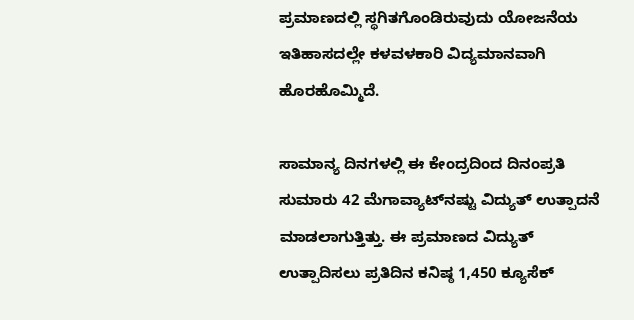ಪ್ರಮಾಣದಲ್ಲಿ ಸ್ಥಗಿತಗೊಂಡಿರುವುದು ಯೋಜನೆಯ ಇತಿಹಾಸದಲ್ಲೇ ಕಳವಳಕಾರಿ ವಿದ್ಯಮಾನವಾಗಿ ಹೊರಹೊಮ್ಮಿದೆ.

ಸಾಮಾನ್ಯ ದಿನಗಳಲ್ಲಿ ಈ ಕೇಂದ್ರದಿಂದ ದಿನಂಪ್ರತಿ ಸುಮಾರು 42 ಮೆಗಾವ್ಯಾಟ್‌ನಷ್ಟು ವಿದ್ಯುತ್ ಉತ್ಪಾದನೆ ಮಾಡಲಾಗುತ್ತಿತ್ತು. ಈ ಪ್ರಮಾಣದ ವಿದ್ಯುತ್ ಉತ್ಪಾದಿಸಲು ಪ್ರತಿದಿನ ಕನಿಷ್ಠ 1,450 ಕ್ಯೂಸೆಕ್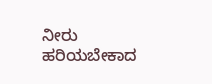ನೀರು ಹರಿಯಬೇಕಾದ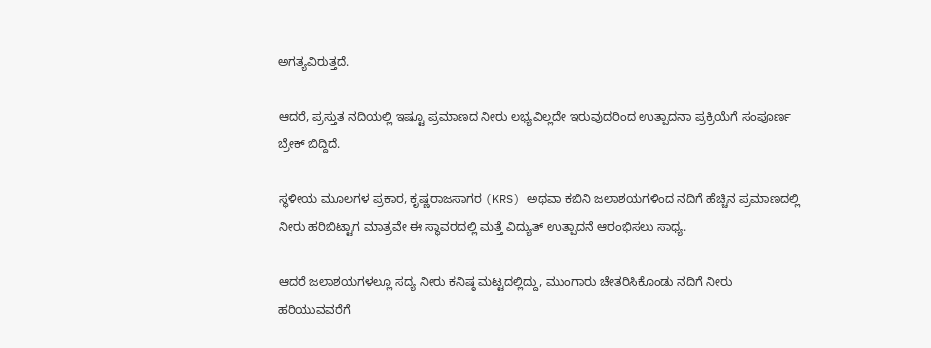ಅಗತ್ಯವಿರುತ್ತದೆ.

ಆದರೆ, ಪ್ರಸ್ತುತ ನದಿಯಲ್ಲಿ ಇಷ್ಟೂ ಪ್ರಮಾಣದ ನೀರು ಲಭ್ಯವಿಲ್ಲದೇ ಇರುವುದರಿಂದ ಉತ್ಪಾದನಾ ಪ್ರಕ್ರಿಯೆಗೆ ಸಂಪೂರ್ಣ ಬ್ರೇಕ್ ಬಿದ್ದಿದೆ.

ಸ್ಥಳೀಯ ಮೂಲಗಳ ಪ್ರಕಾರ, ಕೃಷ್ಣರಾಜಸಾಗರ (KRS) ಅಥವಾ ಕಬಿನಿ ಜಲಾಶಯಗಳಿಂದ ನದಿಗೆ ಹೆಚ್ಚಿನ ಪ್ರಮಾಣದಲ್ಲಿ ನೀರು ಹರಿಬಿಟ್ಟಾಗ ಮಾತ್ರವೇ ಈ ಸ್ಥಾವರದಲ್ಲಿ ಮತ್ತೆ ವಿದ್ಯುತ್ ಉತ್ಪಾದನೆ ಆರಂಭಿಸಲು ಸಾಧ್ಯ.

ಆದರೆ ಜಲಾಶಯಗಳಲ್ಲೂ ಸದ್ಯ ನೀರು ಕನಿಷ್ಠ ಮಟ್ಟದಲ್ಲಿದ್ದು, ಮುಂಗಾರು ಚೇತರಿಸಿಕೊಂಡು ನದಿಗೆ ನೀರು ಹರಿಯುವವರೆಗೆ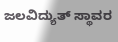ಜಲವಿದ್ಯುತ್ ಸ್ಥಾವರ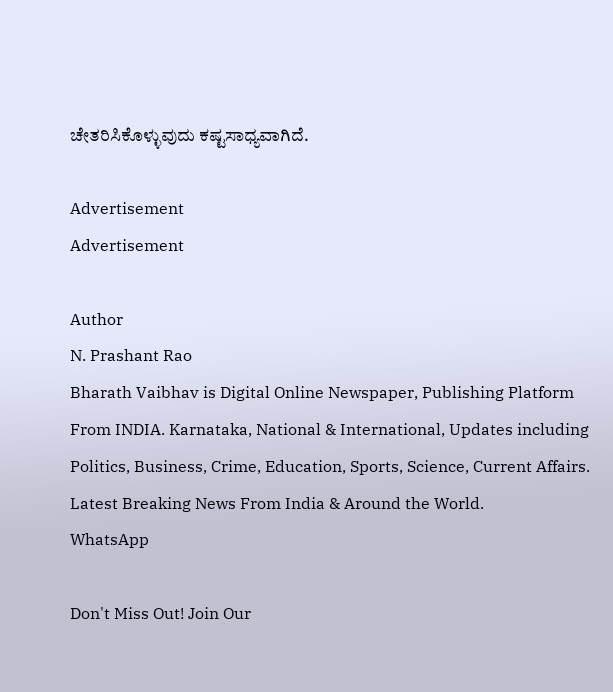ಚೇತರಿಸಿಕೊಳ್ಳುವುದು ಕಷ್ಟಸಾಧ್ಯವಾಗಿದೆ.

Advertisement
Advertisement

Author
N. Prashant Rao
Bharath Vaibhav is Digital Online Newspaper, Publishing Platform From INDIA. Karnataka, National & International, Updates including Politics, Business, Crime, Education, Sports, Science, Current Affairs. Latest Breaking News From India & Around the World.
WhatsApp

Don't Miss Out! Join Our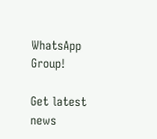WhatsApp Group!

Get latest news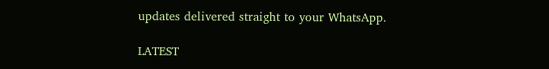updates delivered straight to your WhatsApp.

LATEST